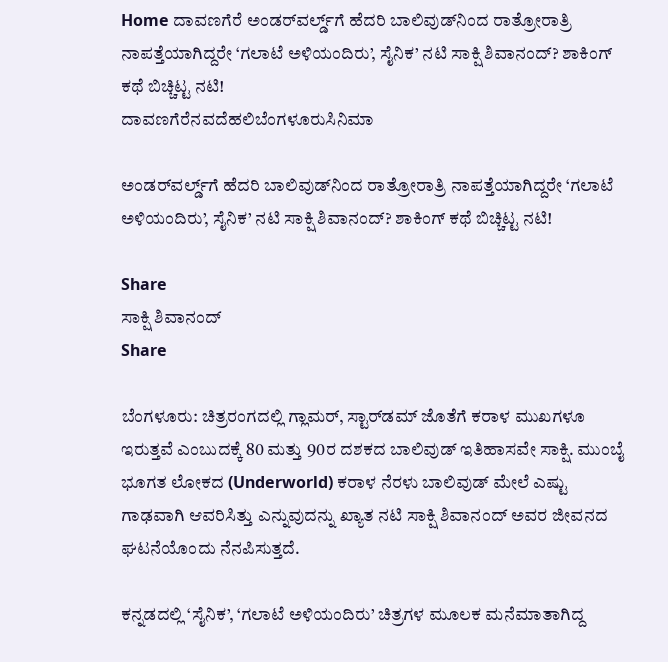Home ದಾವಣಗೆರೆ ಅಂಡರ್‌ವರ್ಲ್ಡ್‌ಗೆ ಹೆದರಿ ಬಾಲಿವುಡ್‌ನಿಂದ ರಾತ್ರೋರಾತ್ರಿ ನಾಪತ್ತೆಯಾಗಿದ್ದರೇ ‘ಗಲಾಟೆ ಅಳಿಯಂದಿರು’, ಸೈನಿಕ’ ನಟಿ ಸಾಕ್ಷಿ ಶಿವಾನಂದ್? ಶಾಕಿಂಗ್ ಕಥೆ ಬಿಚ್ಚಿಟ್ಟ ನಟಿ!
ದಾವಣಗೆರೆನವದೆಹಲಿಬೆಂಗಳೂರುಸಿನಿಮಾ

ಅಂಡರ್‌ವರ್ಲ್ಡ್‌ಗೆ ಹೆದರಿ ಬಾಲಿವುಡ್‌ನಿಂದ ರಾತ್ರೋರಾತ್ರಿ ನಾಪತ್ತೆಯಾಗಿದ್ದರೇ ‘ಗಲಾಟೆ ಅಳಿಯಂದಿರು’, ಸೈನಿಕ’ ನಟಿ ಸಾಕ್ಷಿ ಶಿವಾನಂದ್? ಶಾಕಿಂಗ್ ಕಥೆ ಬಿಚ್ಚಿಟ್ಟ ನಟಿ!

Share
ಸಾಕ್ಷಿ ಶಿವಾನಂದ್
Share

ಬೆಂಗಳೂರು: ಚಿತ್ರರಂಗದಲ್ಲಿ ಗ್ಲಾಮರ್, ಸ್ಟಾರ್‌ಡಮ್ ಜೊತೆಗೆ ಕರಾಳ ಮುಖಗಳೂ ಇರುತ್ತವೆ ಎಂಬುದಕ್ಕೆ 80 ಮತ್ತು 90ರ ದಶಕದ ಬಾಲಿವುಡ್ ಇತಿಹಾಸವೇ ಸಾಕ್ಷಿ. ಮುಂಬೈ ಭೂಗತ ಲೋಕದ (Underworld) ಕರಾಳ ನೆರಳು ಬಾಲಿವುಡ್ ಮೇಲೆ ಎಷ್ಟು ಗಾಢವಾಗಿ ಆವರಿಸಿತ್ತು ಎನ್ನುವುದನ್ನು ಖ್ಯಾತ ನಟಿ ಸಾಕ್ಷಿ ಶಿವಾನಂದ್ ಅವರ ಜೀವನದ ಘಟನೆಯೊಂದು ನೆನಪಿಸುತ್ತದೆ.

ಕನ್ನಡದಲ್ಲಿ ‘ಸೈನಿಕ’, ‘ಗಲಾಟೆ ಅಳಿಯಂದಿರು’ ಚಿತ್ರಗಳ ಮೂಲಕ ಮನೆಮಾತಾಗಿದ್ದ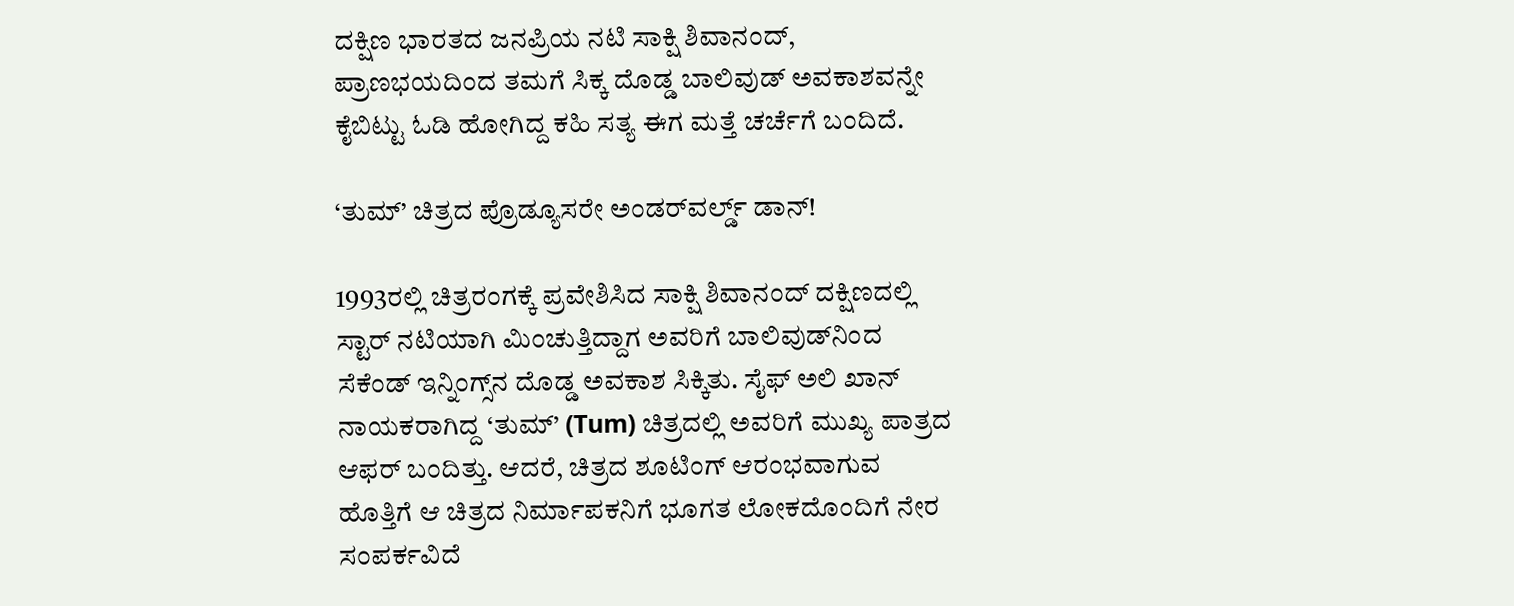ದಕ್ಷಿಣ ಭಾರತದ ಜನಪ್ರಿಯ ನಟಿ ಸಾಕ್ಷಿ ಶಿವಾನಂದ್, ಪ್ರಾಣಭಯದಿಂದ ತಮಗೆ ಸಿಕ್ಕ ದೊಡ್ಡ ಬಾಲಿವುಡ್ ಅವಕಾಶವನ್ನೇ ಕೈಬಿಟ್ಟು ಓಡಿ ಹೋಗಿದ್ದ ಕಹಿ ಸತ್ಯ ಈಗ ಮತ್ತೆ ಚರ್ಚೆಗೆ ಬಂದಿದೆ.

‘ತುಮ್’ ಚಿತ್ರದ ಪ್ರೊಡ್ಯೂಸರೇ ಅಂಡರ್‌ವರ್ಲ್ಡ್ ಡಾನ್!

1993ರಲ್ಲಿ ಚಿತ್ರರಂಗಕ್ಕೆ ಪ್ರವೇಶಿಸಿದ ಸಾಕ್ಷಿ ಶಿವಾನಂದ್ ದಕ್ಷಿಣದಲ್ಲಿ ಸ್ಟಾರ್ ನಟಿಯಾಗಿ ಮಿಂಚುತ್ತಿದ್ದಾಗ ಅವರಿಗೆ ಬಾಲಿವುಡ್‌ನಿಂದ ಸೆಕೆಂಡ್ ಇನ್ನಿಂಗ್ಸ್‌ನ ದೊಡ್ಡ ಅವಕಾಶ ಸಿಕ್ಕಿತು. ಸೈಫ್ ಅಲಿ ಖಾನ್ ನಾಯಕರಾಗಿದ್ದ ‘ತುಮ್’ (Tum) ಚಿತ್ರದಲ್ಲಿ ಅವರಿಗೆ ಮುಖ್ಯ ಪಾತ್ರದ ಆಫರ್ ಬಂದಿತ್ತು. ಆದರೆ, ಚಿತ್ರದ ಶೂಟಿಂಗ್ ಆರಂಭವಾಗುವ ಹೊತ್ತಿಗೆ ಆ ಚಿತ್ರದ ನಿರ್ಮಾಪಕನಿಗೆ ಭೂಗತ ಲೋಕದೊಂದಿಗೆ ನೇರ ಸಂಪರ್ಕವಿದೆ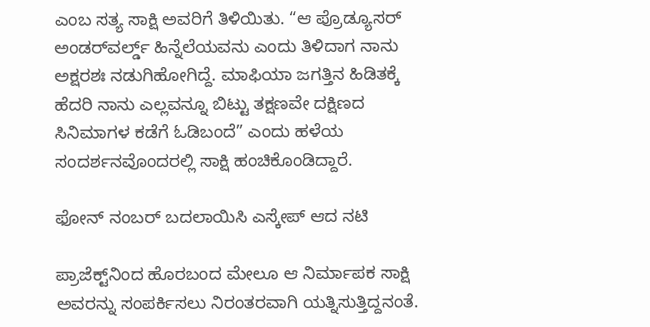ಎಂಬ ಸತ್ಯ ಸಾಕ್ಷಿ ಅವರಿಗೆ ತಿಳಿಯಿತು. “ಆ ಪ್ರೊಡ್ಯೂಸರ್ ಅಂಡರ್‌ವರ್ಲ್ಡ್ ಹಿನ್ನೆಲೆಯವನು ಎಂದು ತಿಳಿದಾಗ ನಾನು ಅಕ್ಷರಶಃ ನಡುಗಿಹೋಗಿದ್ದೆ. ಮಾಫಿಯಾ ಜಗತ್ತಿನ ಹಿಡಿತಕ್ಕೆ ಹೆದರಿ ನಾನು ಎಲ್ಲವನ್ನೂ ಬಿಟ್ಟು ತಕ್ಷಣವೇ ದಕ್ಷಿಣದ ಸಿನಿಮಾಗಳ ಕಡೆಗೆ ಓಡಿಬಂದೆ” ಎಂದು ಹಳೆಯ ಸಂದರ್ಶನವೊಂದರಲ್ಲಿ ಸಾಕ್ಷಿ ಹಂಚಿಕೊಂಡಿದ್ದಾರೆ.

ಫೋನ್ ನಂಬರ್ ಬದಲಾಯಿಸಿ ಎಸ್ಕೇಪ್ ಆದ ನಟಿ

ಪ್ರಾಜೆಕ್ಟ್‌ನಿಂದ ಹೊರಬಂದ ಮೇಲೂ ಆ ನಿರ್ಮಾಪಕ ಸಾಕ್ಷಿ ಅವರನ್ನು ಸಂಪರ್ಕಿಸಲು ನಿರಂತರವಾಗಿ ಯತ್ನಿಸುತ್ತಿದ್ದನಂತೆ.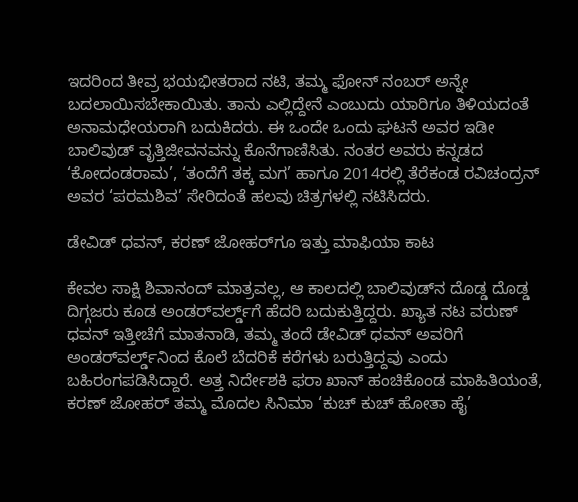ಇದರಿಂದ ತೀವ್ರ ಭಯಭೀತರಾದ ನಟಿ, ತಮ್ಮ ಫೋನ್ ನಂಬರ್ ಅನ್ನೇ ಬದಲಾಯಿಸಬೇಕಾಯಿತು. ತಾನು ಎಲ್ಲಿದ್ದೇನೆ ಎಂಬುದು ಯಾರಿಗೂ ತಿಳಿಯದಂತೆ ಅನಾಮಧೇಯರಾಗಿ ಬದುಕಿದರು. ಈ ಒಂದೇ ಒಂದು ಘಟನೆ ಅವರ ಇಡೀ ಬಾಲಿವುಡ್ ವೃತ್ತಿಜೀವನವನ್ನು ಕೊನೆಗಾಣಿಸಿತು. ನಂತರ ಅವರು ಕನ್ನಡದ ‘ಕೋದಂಡರಾಮ’, ‘ತಂದೆಗೆ ತಕ್ಕ ಮಗ’ ಹಾಗೂ 2014ರಲ್ಲಿ ತೆರೆಕಂಡ ರವಿಚಂದ್ರನ್ ಅವರ ‘ಪರಮಶಿವ’ ಸೇರಿದಂತೆ ಹಲವು ಚಿತ್ರಗಳಲ್ಲಿ ನಟಿಸಿದರು.

ಡೇವಿಡ್ ಧವನ್, ಕರಣ್ ಜೋಹರ್‌ಗೂ ಇತ್ತು ಮಾಫಿಯಾ ಕಾಟ

ಕೇವಲ ಸಾಕ್ಷಿ ಶಿವಾನಂದ್ ಮಾತ್ರವಲ್ಲ, ಆ ಕಾಲದಲ್ಲಿ ಬಾಲಿವುಡ್‌ನ ದೊಡ್ಡ ದೊಡ್ಡ ದಿಗ್ಗಜರು ಕೂಡ ಅಂಡರ್‌ವರ್ಲ್ಡ್‌ಗೆ ಹೆದರಿ ಬದುಕುತ್ತಿದ್ದರು. ಖ್ಯಾತ ನಟ ವರುಣ್ ಧವನ್ ಇತ್ತೀಚೆಗೆ ಮಾತನಾಡಿ, ತಮ್ಮ ತಂದೆ ಡೇವಿಡ್ ಧವನ್ ಅವರಿಗೆ ಅಂಡರ್‌ವರ್ಲ್ಡ್‌ನಿಂದ ಕೊಲೆ ಬೆದರಿಕೆ ಕರೆಗಳು ಬರುತ್ತಿದ್ದವು ಎಂದು ಬಹಿರಂಗಪಡಿಸಿದ್ದಾರೆ. ಅತ್ತ ನಿರ್ದೇಶಕಿ ಫರಾ ಖಾನ್ ಹಂಚಿಕೊಂಡ ಮಾಹಿತಿಯಂತೆ, ಕರಣ್ ಜೋಹರ್ ತಮ್ಮ ಮೊದಲ ಸಿನಿಮಾ ‘ಕುಚ್ ಕುಚ್ ಹೋತಾ ಹೈ’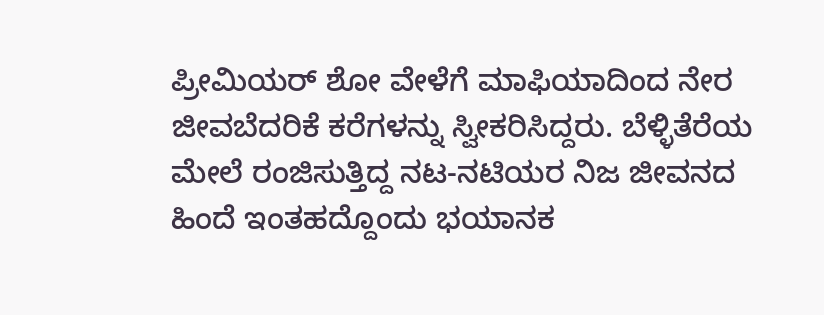ಪ್ರೀಮಿಯರ್ ಶೋ ವೇಳೆಗೆ ಮಾಫಿಯಾದಿಂದ ನೇರ ಜೀವಬೆದರಿಕೆ ಕರೆಗಳನ್ನು ಸ್ವೀಕರಿಸಿದ್ದರು. ಬೆಳ್ಳಿತೆರೆಯ ಮೇಲೆ ರಂಜಿಸುತ್ತಿದ್ದ ನಟ-ನಟಿಯರ ನಿಜ ಜೀವನದ ಹಿಂದೆ ಇಂತಹದ್ದೊಂದು ಭಯಾನಕ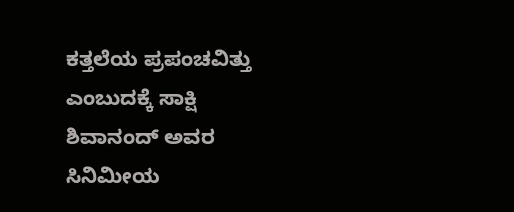ಕತ್ತಲೆಯ ಪ್ರಪಂಚವಿತ್ತು ಎಂಬುದಕ್ಕೆ ಸಾಕ್ಷಿ ಶಿವಾನಂದ್ ಅವರ ಸಿನಿಮೀಯ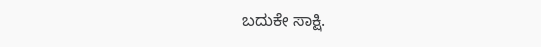ಬದುಕೇ ಸಾಕ್ಷಿ.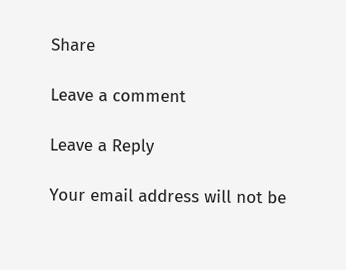Share

Leave a comment

Leave a Reply

Your email address will not be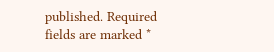published. Required fields are marked *